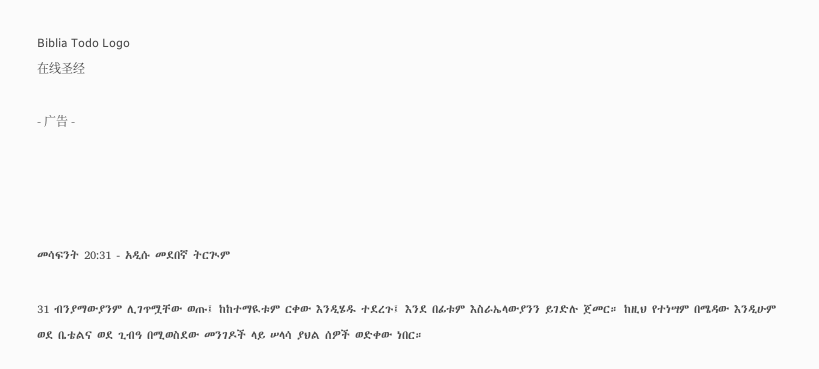Biblia Todo Logo
在线圣经

- 广告 -




መሳፍንት 20:31 - አዲሱ መደበኛ ትርጒም

31 ብንያማውያንም ሊገጥሟቸው ወጡ፤ ከከተማዪቱም ርቀው እንዲሄዱ ተደረጉ፤ እንደ በፊቱም እስራኤላውያንን ይገድሉ ጀመር። ከዚህ የተነሣም በሜዳው እንዲሁም ወደ ቤቴልና ወደ ጊብዓ በሚወስደው መንገዶች ላይ ሠላሳ ያህል ሰዎች ወድቀው ነበር።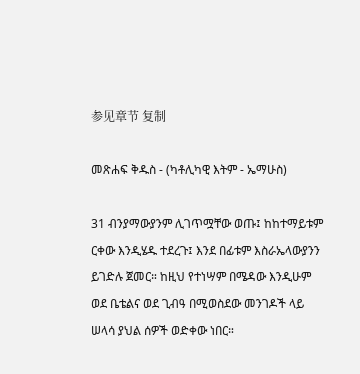参见章节 复制

መጽሐፍ ቅዱስ - (ካቶሊካዊ እትም - ኤማሁስ)

31 ብንያማውያንም ሊገጥሟቸው ወጡ፤ ከከተማይቱም ርቀው እንዲሄዱ ተደረጉ፤ እንደ በፊቱም እስራኤላውያንን ይገድሉ ጀመር። ከዚህ የተነሣም በሜዳው እንዲሁም ወደ ቤቴልና ወደ ጊብዓ በሚወስደው መንገዶች ላይ ሠላሳ ያህል ሰዎች ወድቀው ነበር።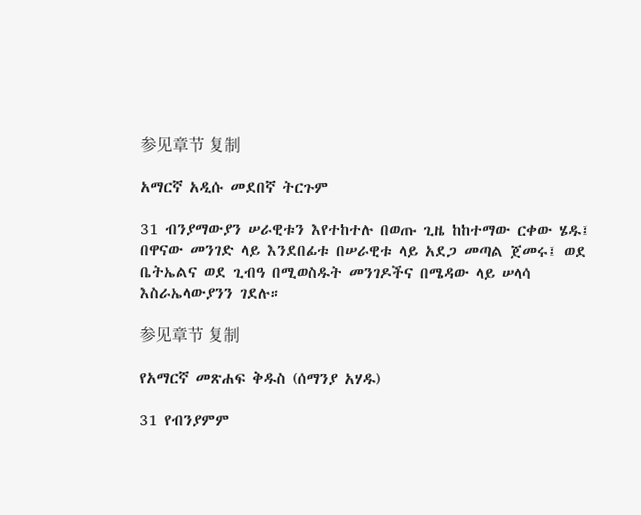参见章节 复制

አማርኛ አዲሱ መደበኛ ትርጉም

31 ብንያማውያን ሠራዊቱን እየተከተሉ በወጡ ጊዜ ከከተማው ርቀው ሄዱ፤ በዋናው መንገድ ላይ እንደበፊቱ በሠራዊቱ ላይ አደጋ መጣል ጀመሩ፤ ወደ ቤትኤልና ወደ ጊብዓ በሚወስዱት መንገዶችና በሜዳው ላይ ሠላሳ እስራኤላውያንን ገደሉ።

参见章节 复制

የአማርኛ መጽሐፍ ቅዱስ (ሰማንያ አሃዱ)

31 የብንያምም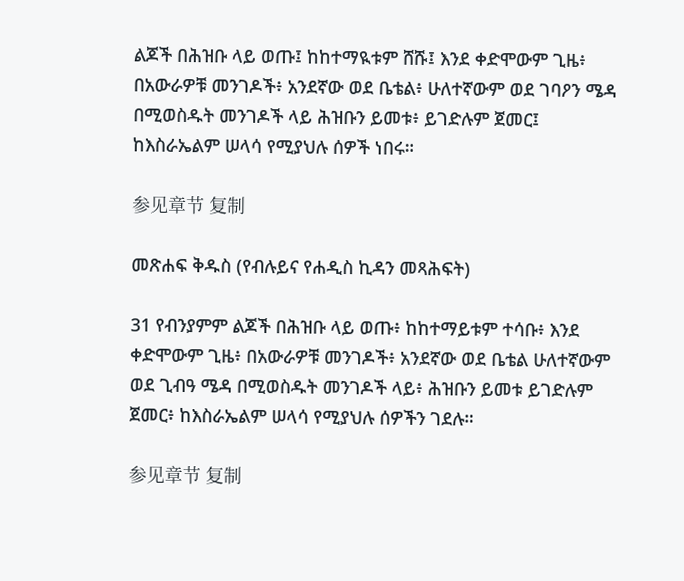ልጆች በሕዝቡ ላይ ወጡ፤ ከከተማዪቱም ሸሹ፤ እንደ ቀድሞውም ጊዜ፥ በአውራዎቹ መንገዶች፥ አንደኛው ወደ ቤቴል፥ ሁለተኛውም ወደ ገባዖን ሜዳ በሚወስዱት መንገዶች ላይ ሕዝቡን ይመቱ፥ ይገድሉም ጀመር፤ ከእስራኤልም ሠላሳ የሚያህሉ ሰዎች ነበሩ።

参见章节 复制

መጽሐፍ ቅዱስ (የብሉይና የሐዲስ ኪዳን መጻሕፍት)

31 የብንያምም ልጆች በሕዝቡ ላይ ወጡ፥ ከከተማይቱም ተሳቡ፥ እንደ ቀድሞውም ጊዜ፥ በአውራዎቹ መንገዶች፥ አንደኛው ወደ ቤቴል ሁለተኛውም ወደ ጊብዓ ሜዳ በሚወስዱት መንገዶች ላይ፥ ሕዝቡን ይመቱ ይገድሉም ጀመር፥ ከእስራኤልም ሠላሳ የሚያህሉ ሰዎችን ገደሉ።

参见章节 复制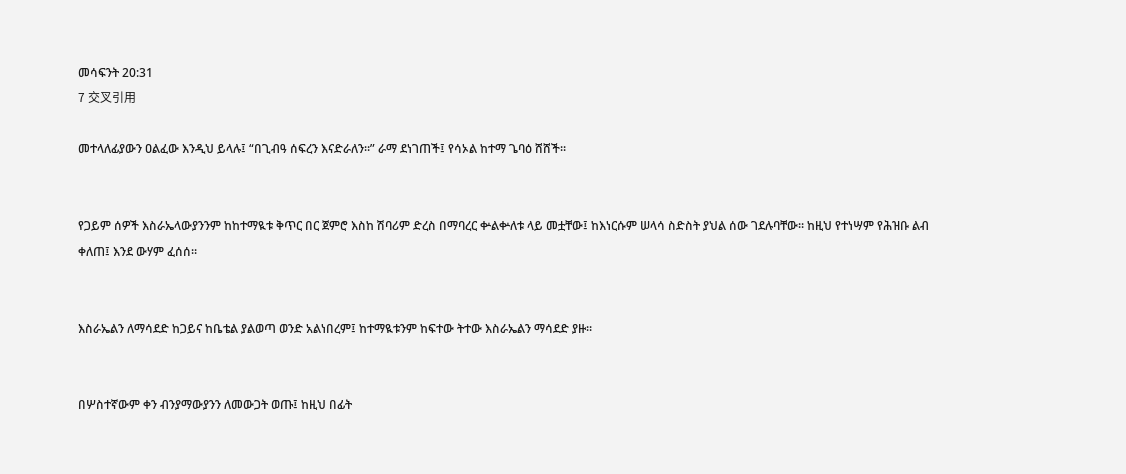መሳፍንት 20:31
7 交叉引用

መተላለፊያውን ዐልፈው እንዲህ ይላሉ፤ “በጊብዓ ሰፍረን እናድራለን።” ራማ ደነገጠች፤ የሳኦል ከተማ ጌባዕ ሸሸች።


የጋይም ሰዎች እስራኤላውያንንም ከከተማዪቱ ቅጥር በር ጀምሮ እስከ ሽባሪም ድረስ በማባረር ቍልቍለቱ ላይ መቷቸው፤ ከእነርሱም ሠላሳ ስድስት ያህል ሰው ገደሉባቸው። ከዚህ የተነሣም የሕዝቡ ልብ ቀለጠ፤ እንደ ውሃም ፈሰሰ።


እስራኤልን ለማሳደድ ከጋይና ከቤቴል ያልወጣ ወንድ አልነበረም፤ ከተማዪቱንም ከፍተው ትተው እስራኤልን ማሳደድ ያዙ።


በሦስተኛውም ቀን ብንያማውያንን ለመውጋት ወጡ፤ ከዚህ በፊት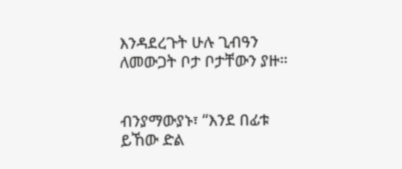እንዳደረጉት ሁሉ ጊብዓን ለመውጋት ቦታ ቦታቸውን ያዙ።


ብንያማውያኑ፣ “እንደ በፊቱ ይኸው ድል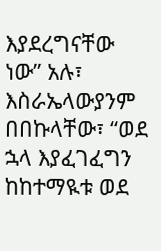እያደረግናቸው ነው” አሉ፣ እስራኤላውያንም በበኩላቸው፣ “ወደ ኋላ እያፈገፈግን ከከተማዪቱ ወደ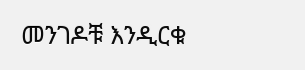መንገዶቹ እንዲርቁ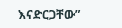እናድርጋቸው”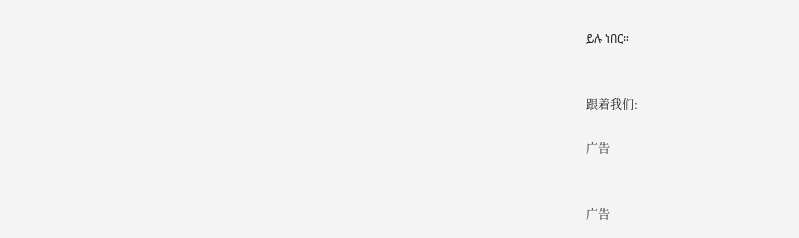ይሉ ነበር።


跟着我们:

广告


广告